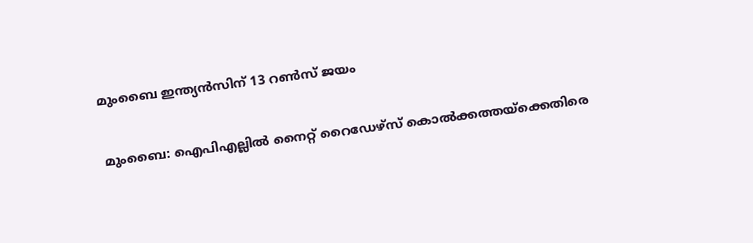മുംബൈ ഇന്ത്യന്‍സിന് 13 റണ്‍സ് ജയം

മുംബൈ: ഐപിഎല്ലില്‍ നൈറ്റ് റൈഡേഴ്സ് കൊല്‍ക്കത്തയ്ക്കെതിരെ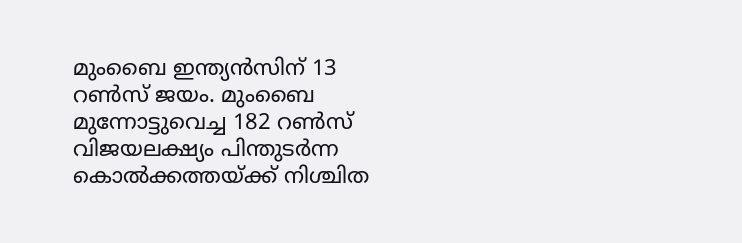മുംബൈ ഇന്ത്യന്‍സിന് 13 റണ്‍സ് ജയം. മുംബൈ മുന്നോട്ടുവെച്ച 182 റണ്‍സ് വിജയലക്ഷ്യം പിന്തുടര്‍ന്ന കൊല്‍ക്കത്തയ്ക്ക് നിശ്ചിത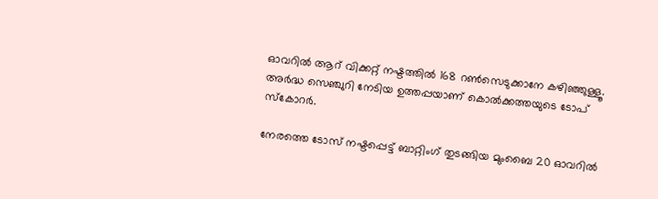ഓവറില്‍ ആറ് വിക്കറ്റ് നഷ്ടത്തില്‍ 168 റണ്‍സെടുക്കാനേ കഴിഞ്ഞുള്ളൂ. അര്‍ദ്ധ സെഞ്ചുറി നേടിയ ഉത്തപ്പയാണ് കൊല്‍ക്കത്തയുടെ ടോപ് സ്കോറര്‍.

നേരത്തെ ടോസ് നഷ്ടപ്പെട്ട് ബാറ്റിംഗ് തുടങ്ങിയ മുംബൈ 20 ഓവറില്‍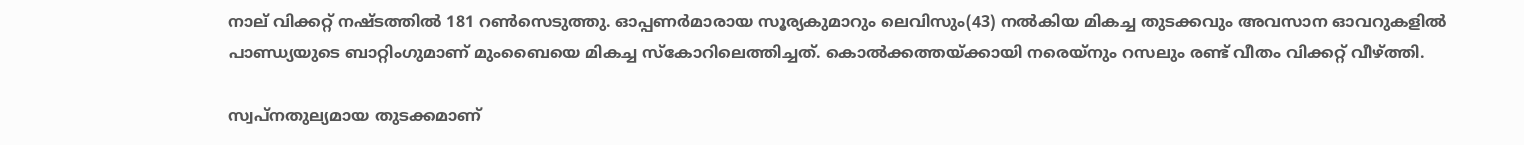നാല് വിക്കറ്റ് നഷ്ടത്തില്‍ 181 റണ്‍സെടുത്തു. ഓപ്പണര്‍മാരായ സൂര്യകുമാറും ലെവിസും(43) നല്‍കിയ മികച്ച തുടക്കവും അവസാന ഓവറുകളില്‍ പാണ്ഡ്യയുടെ ബാറ്റിംഗുമാണ് മുംബൈയെ മികച്ച സ്കോറിലെത്തിച്ചത്. കൊല്‍ക്കത്തയ്ക്കായി നരെയ്നും റസലും രണ്ട് വീതം വിക്കറ്റ് വീഴ്ത്തി.

സ്വപ്നതുല്യമായ തുടക്കമാണ്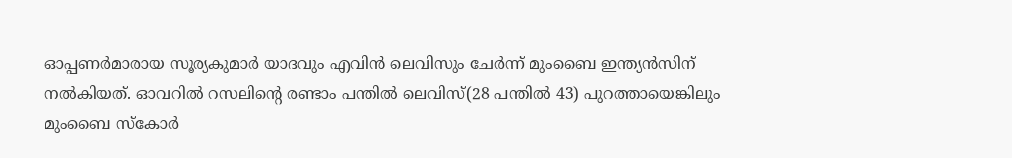ഓപ്പണര്‍മാരായ സൂര്യകുമാര്‍ യാദവും എവിന്‍ ലെവിസും ചേര്‍ന്ന് മുംബൈ ഇന്ത്യന്‍സിന് നല്‍കിയത്. ഓവറില്‍ റസലിന്‍റെ രണ്ടാം പന്തില്‍ ലെവിസ്(28 പന്തില്‍ 43) പുറത്തായെങ്കിലും മുംബൈ സ്കോര്‍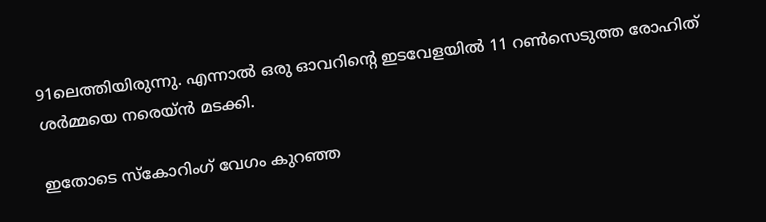91ലെത്തിയിരുന്നു. എന്നാല്‍ ഒരു ഓവറിന്‍റെ ഇടവേളയില്‍ 11 റണ്‍സെടുത്ത രോഹിത് ശര്‍മ്മയെ നരെയ്‌ന്‍ മടക്കി.

ഇതോടെ സ്കോറിംഗ് വേഗം കുറഞ്ഞ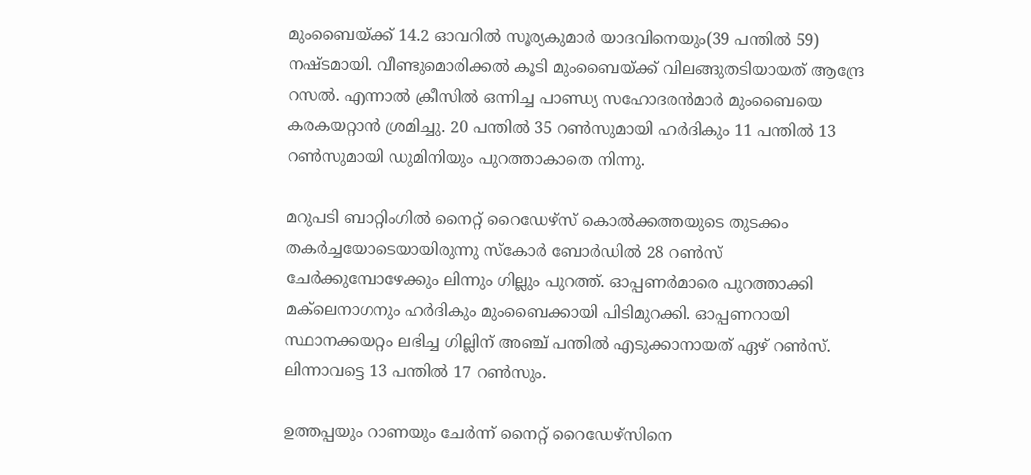മുംബൈയ്ക്ക് 14.2 ഓവറില്‍ സൂര്യകുമാര്‍ യാദവിനെയും(39 പന്തില്‍ 59) നഷ്ടമായി. വീണ്ടുമൊരിക്കല്‍ കൂടി മുംബൈയ്ക്ക് വിലങ്ങുതടിയായത് ആന്ദ്രേ റസല്‍. എന്നാല്‍ ക്രീസില്‍ ഒന്നിച്ച പാണ്ഡ്യ സഹോദരന്‍മാര്‍ മുംബൈയെ കരകയറ്റാന്‍ ശ്രമിച്ചു. 20 പന്തില്‍ 35 റണ്‍സുമായി ഹര്‍ദികും 11 പന്തില്‍ 13 റണ്‍സുമായി ഡുമിനിയും പുറത്താകാതെ നിന്നു.

മറുപടി ബാറ്റിംഗില്‍ നൈറ്റ് റൈഡേഴ്സ് കൊല്‍ക്കത്തയുടെ തുടക്കം തകര്‍ച്ചയോടെയായിരുന്നു സ്കോര്‍ ബോര്‍ഡില്‍ 28 റണ്‍സ് ചേര്‍ക്കുമ്പോഴേക്കും ലിന്നും ഗില്ലും പുറത്ത്. ഓപ്പണര്‍മാരെ പുറത്താക്കി മക്‌ലെനാഗനും ഹര്‍ദികും മുംബൈക്കായി പിടിമുറക്കി. ഓപ്പണറായി സ്ഥാനക്കയറ്റം ലഭിച്ച ഗില്ലിന് അഞ്ച് പന്തില്‍ എടുക്കാനായത് ഏഴ് റണ്‍സ്. ലിന്നാവട്ടെ 13 പന്തില്‍ 17 റണ്‍സും.

ഉത്തപ്പയും റാണയും ചേര്‍ന്ന് നൈറ്റ് റൈഡേഴ്സിനെ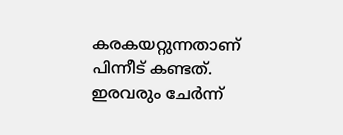കരകയറ്റുന്നതാണ് പിന്നീട് കണ്ടത്. ഇരവരും ചേര്‍ന്ന്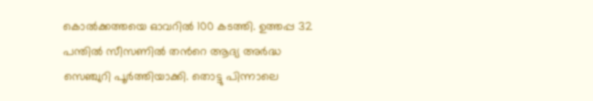കൊല്‍ക്കത്തയെ ഓവറില്‍ 100 കടത്തി. ഉത്തപ്പ 32 പന്തില്‍ സീസണില്‍ തന്‍റെ ആദ്യ അര്‍ദ്ധ സെഞ്ചുറി പൂര്‍ത്തിയാക്കി. തൊട്ടു പിന്നാലെ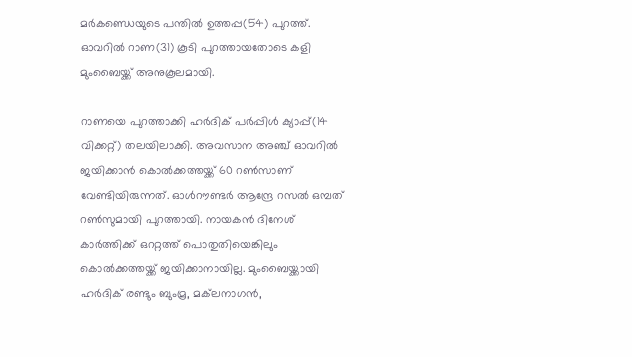മര്‍കണ്ഡെയുടെ പന്തില്‍ ഉത്തപ്പ(54) പുറത്ത്. ഓവറില്‍ റാണ(31) കൂടി പുറത്തായതോടെ കളി മുംബൈയ്ക്ക് അനുകൂലമായി.

റാണയെ പുറത്താക്കി ഹര്‍ദിക് പര്‍പ്പിള്‍ ക്യാപ്പ്(14 വിക്കറ്റ്) തലയിലാക്കി. അവസാന അഞ്ച് ഓവറില്‍ ജയിക്കാന്‍ കൊല്‍ക്കത്തയ്ക്ക് 60 റണ്‍സാണ് വേണ്ടിയിരുന്നത്. ഓള്‍റൗണ്ടര്‍ ആന്ദ്രേ റസല്‍ ഒമ്പത് റണ്‍സുമായി പുറത്തായി. നായകന്‍ ദിനേശ് കാര്‍ത്തിക്ക് ഒററ്റത്ത് പൊതുതിയെങ്കിലും കൊല്‍ക്കത്തയ്ക്ക് ജയിക്കാനായില്ല. മുംബൈയ്ക്കായി ഹര്‍ദിക് രണ്ടും ബുംമ്ര, മക്‌ലനാഗന്‍,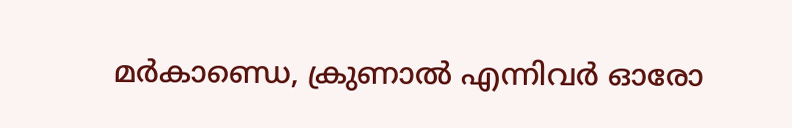മര്‍കാണ്ഡെ, ക്രുണാല്‍ എന്നിവര്‍ ഓരോ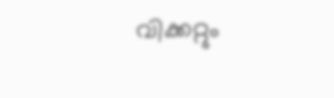വിക്കറ്റും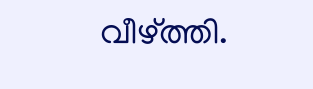വീഴ്ത്തി.